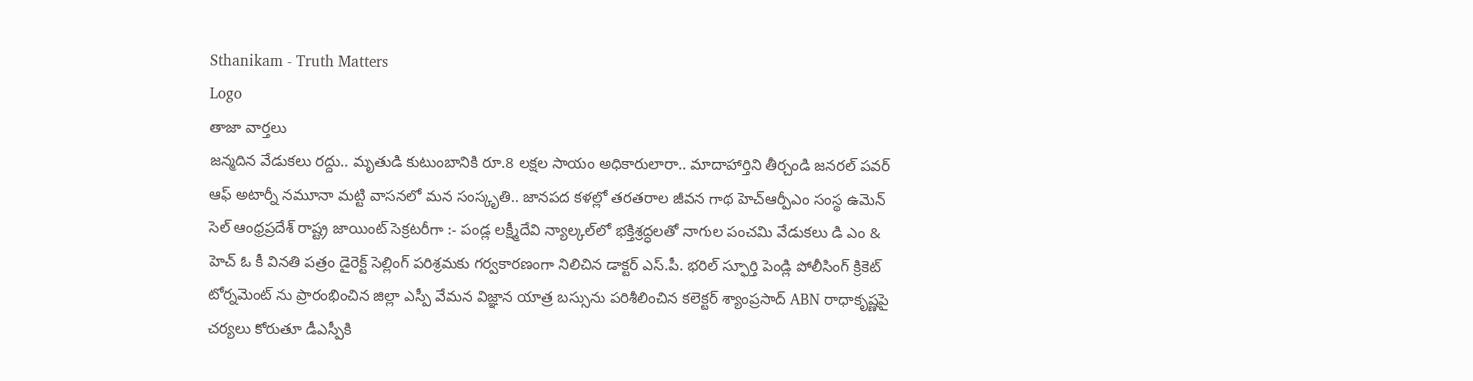Sthanikam - Truth Matters
Logo
తాజా వార్తలు
జన్మదిన వేడుకలు రద్దు.. మృతుడి కుటుంబానికి రూ.8 లక్షల సాయం అధికారులారా.. మాదాహార్తిని తీర్చండి జనరల్ పవర్ ఆఫ్ అటార్నీ నమూనా మట్టి వాసనలో మన సంస్కృతి.. జానపద కళల్లో తరతరాల జీవన గాథ హెచ్ఆర్పీఎం సంస్థ ఉమెన్ సెల్ ఆంధ్రప్రదేశ్ రాష్ట్ర జాయింట్ సెక్రటరీగా :- పండ్ల లక్ష్మీదేవి న్యాల్కల్‌లో భక్తిశ్రద్ధలతో నాగుల పంచమి వేడుకలు డి ఎం & హెచ్ ఓ కీ వినతి పత్రం డైరెక్ట్ సెల్లింగ్ పరిశ్రమకు గర్వకారణంగా నిలిచిన డాక్టర్ ఎస్.పీ. భరిల్ స్ఫూర్తి పెండ్లి పోలీసింగ్ క్రికెట్ టోర్నమెంట్ ను ప్రారంభించిన జిల్లా ఎస్పీ వేమన విజ్ఞాన యాత్ర బస్సును పరిశీలించిన కలెక్టర్ శ్యాంప్రసాద్ ABN రాధాకృష్ణపై చర్యలు కోరుతూ డీఎస్పీకి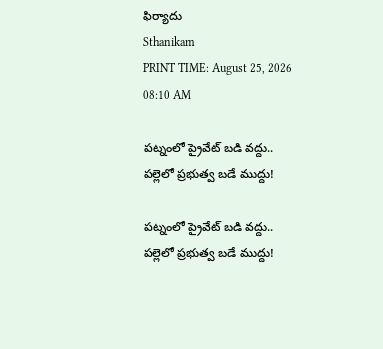ఫిర్యాదు
Sthanikam
PRINT TIME: August 25, 2026 08:10 AM

పట్నంలో ప్రైవేట్ బడి వద్దు.. పల్లెలో ప్రభుత్వ బడే ముద్దు!

పట్నంలో ప్రైవేట్ బడి వద్దు.. పల్లెలో ప్రభుత్వ బడే ముద్దు!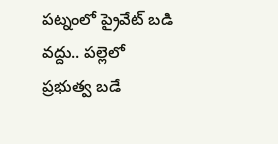పట్నంలో ప్రైవేట్ బడి వద్దు.. పల్లెలో ప్రభుత్వ బడే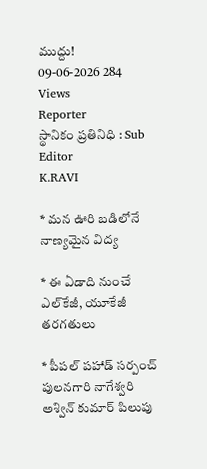ముద్దు!
09-06-2026 284 Views
Reporter
స్థానికం ప్రతినిధి : Sub Editor
K.RAVI

* మన ఊరి బడిలోనే నాణ్యమైన విద్య

* ఈ ఏడాది నుంచే ఎల్‌కేజీ, యూకేజీ తరగతులు

* పీపల్ పహాడ్ సర్పంచ్ పులనగారి నాగేశ్వరి అశ్విన్ కుమార్ పిలుపు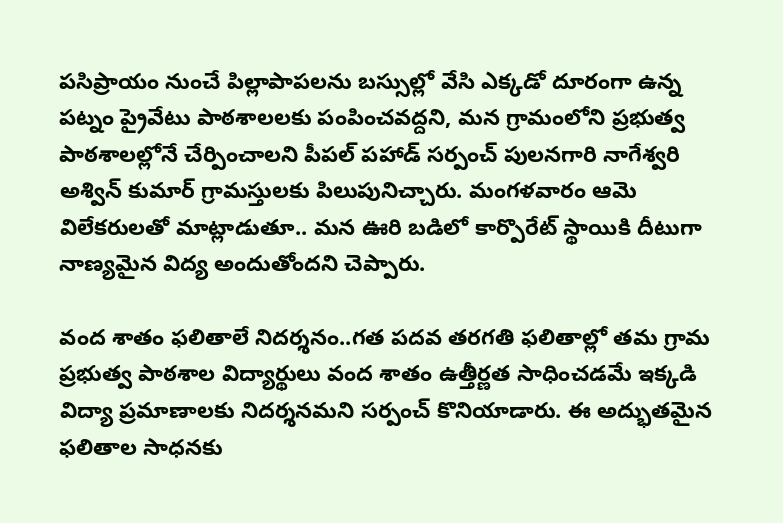పసిప్రాయం నుంచే పిల్లాపాపలను బస్సుల్లో వేసి ఎక్కడో దూరంగా ఉన్న పట్నం ప్రైవేటు పాఠశాలలకు పంపించవద్దని, మన గ్రామంలోని ప్రభుత్వ పాఠశాలల్లోనే చేర్పించాలని పీపల్ పహాడ్ సర్పంచ్ పులనగారి నాగేశ్వరి అశ్విన్ కుమార్ గ్రామస్తులకు పిలుపునిచ్చారు. మంగళవారం ఆమె విలేకరులతో మాట్లాడుతూ.. మన ఊరి బడిలో కార్పొరేట్ స్థాయికి దీటుగా నాణ్యమైన విద్య అందుతోందని చెప్పారు.

వంద శాతం ఫలితాలే నిదర్శనం..గత పదవ తరగతి ఫలితాల్లో తమ గ్రామ ప్రభుత్వ పాఠశాల విద్యార్థులు వంద శాతం ఉత్తీర్ణత సాధించడమే ఇక్కడి విద్యా ప్రమాణాలకు నిదర్శనమని సర్పంచ్ కొనియాడారు. ఈ అద్భుతమైన ఫలితాల సాధనకు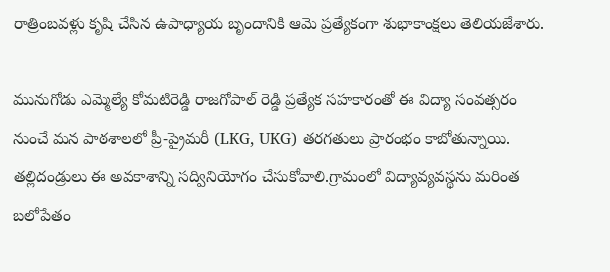రాత్రింబవళ్లు కృషి చేసిన ఉపాధ్యాయ బృందానికి ఆమె ప్రత్యేకంగా శుభాకాంక్షలు తెలియజేశారు.

మునుగోడు ఎమ్మెల్యే కోమటిరెడ్డి రాజగోపాల్ రెడ్డి ప్రత్యేక సహకారంతో ఈ విద్యా సంవత్సరం నుంచే మన పాఠశాలలో ప్రీ-ప్రైమరీ (LKG, UKG) తరగతులు ప్రారంభం కాబోతున్నాయి. తల్లిదండ్రులు ఈ అవకాశాన్ని సద్వినియోగం చేసుకోవాలి.గ్రామంలో విద్యావ్యవస్థను మరింత బలోపేతం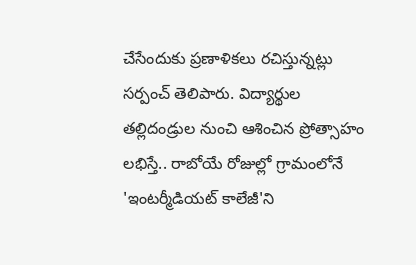చేసేందుకు ప్రణాళికలు రచిస్తున్నట్లు సర్పంచ్ తెలిపారు. విద్యార్థుల తల్లిదండ్రుల నుంచి ఆశించిన ప్రోత్సాహం లభిస్తే.. రాబోయే రోజుల్లో గ్రామంలోనే 'ఇంటర్మీడియట్ కాలేజీ'ని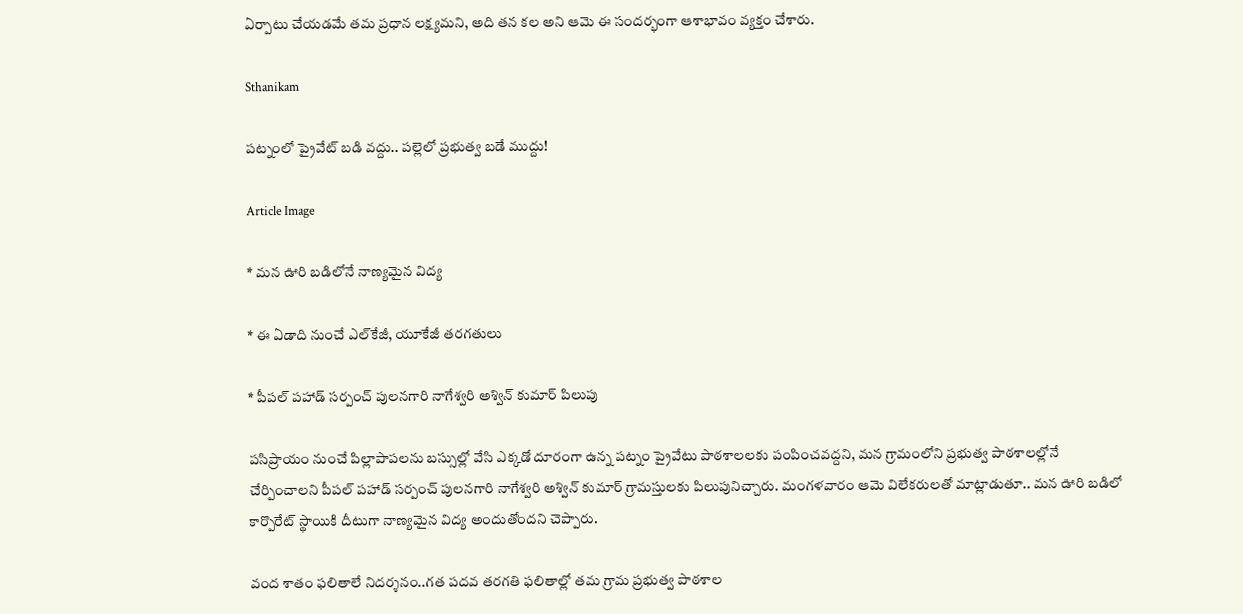ఏర్పాటు చేయడమే తమ ప్రధాన లక్ష్యమని, అది తన కల అని ఆమె ఈ సందర్భంగా ఆశాభావం వ్యక్తం చేశారు.

Sthanikam

పట్నంలో ప్రైవేట్ బడి వద్దు.. పల్లెలో ప్రభుత్వ బడే ముద్దు!

Article Image

* మన ఊరి బడిలోనే నాణ్యమైన విద్య

* ఈ ఏడాది నుంచే ఎల్‌కేజీ, యూకేజీ తరగతులు

* పీపల్ పహాడ్ సర్పంచ్ పులనగారి నాగేశ్వరి అశ్విన్ కుమార్ పిలుపు

పసిప్రాయం నుంచే పిల్లాపాపలను బస్సుల్లో వేసి ఎక్కడో దూరంగా ఉన్న పట్నం ప్రైవేటు పాఠశాలలకు పంపించవద్దని, మన గ్రామంలోని ప్రభుత్వ పాఠశాలల్లోనే చేర్పించాలని పీపల్ పహాడ్ సర్పంచ్ పులనగారి నాగేశ్వరి అశ్విన్ కుమార్ గ్రామస్తులకు పిలుపునిచ్చారు. మంగళవారం ఆమె విలేకరులతో మాట్లాడుతూ.. మన ఊరి బడిలో కార్పొరేట్ స్థాయికి దీటుగా నాణ్యమైన విద్య అందుతోందని చెప్పారు.

వంద శాతం ఫలితాలే నిదర్శనం..గత పదవ తరగతి ఫలితాల్లో తమ గ్రామ ప్రభుత్వ పాఠశాల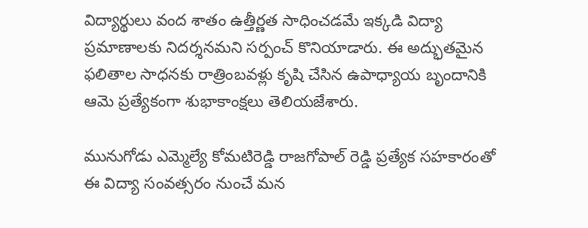విద్యార్థులు వంద శాతం ఉత్తీర్ణత సాధించడమే ఇక్కడి విద్యా ప్రమాణాలకు నిదర్శనమని సర్పంచ్ కొనియాడారు. ఈ అద్భుతమైన ఫలితాల సాధనకు రాత్రింబవళ్లు కృషి చేసిన ఉపాధ్యాయ బృందానికి ఆమె ప్రత్యేకంగా శుభాకాంక్షలు తెలియజేశారు.

మునుగోడు ఎమ్మెల్యే కోమటిరెడ్డి రాజగోపాల్ రెడ్డి ప్రత్యేక సహకారంతో ఈ విద్యా సంవత్సరం నుంచే మన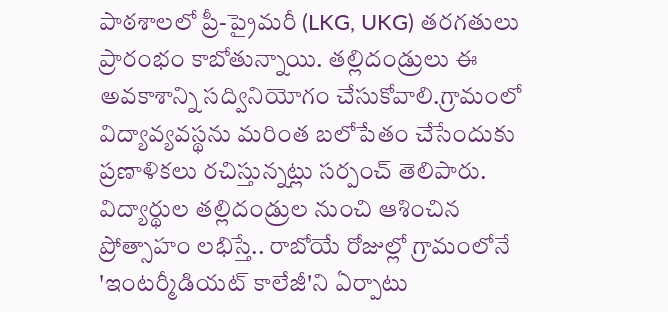పాఠశాలలో ప్రీ-ప్రైమరీ (LKG, UKG) తరగతులు ప్రారంభం కాబోతున్నాయి. తల్లిదండ్రులు ఈ అవకాశాన్ని సద్వినియోగం చేసుకోవాలి.గ్రామంలో విద్యావ్యవస్థను మరింత బలోపేతం చేసేందుకు ప్రణాళికలు రచిస్తున్నట్లు సర్పంచ్ తెలిపారు. విద్యార్థుల తల్లిదండ్రుల నుంచి ఆశించిన ప్రోత్సాహం లభిస్తే.. రాబోయే రోజుల్లో గ్రామంలోనే 'ఇంటర్మీడియట్ కాలేజీ'ని ఏర్పాటు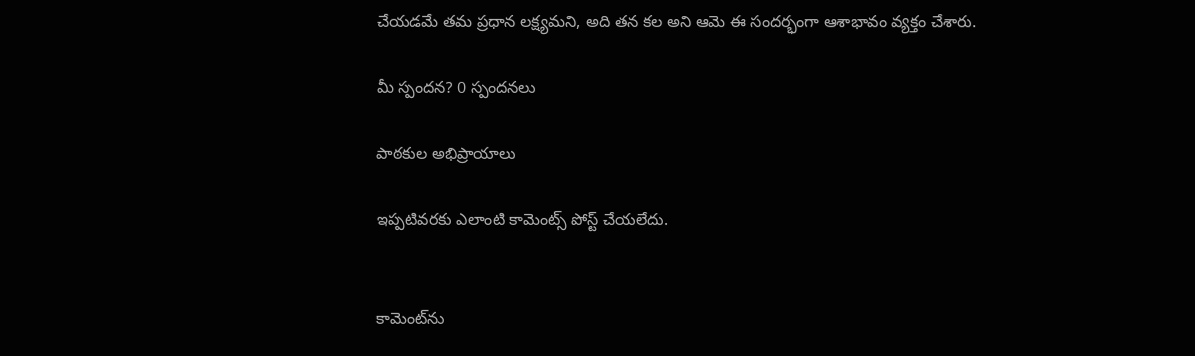చేయడమే తమ ప్రధాన లక్ష్యమని, అది తన కల అని ఆమె ఈ సందర్భంగా ఆశాభావం వ్యక్తం చేశారు.

మీ స్పందన? 0 స్పందనలు

పాఠకుల అభిప్రాయాలు

ఇప్పటివరకు ఎలాంటి కామెంట్స్ పోస్ట్ చేయలేదు.


కామెంట్‌ను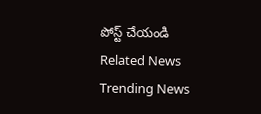పోస్ట్ చేయండి
Related News
Trending News